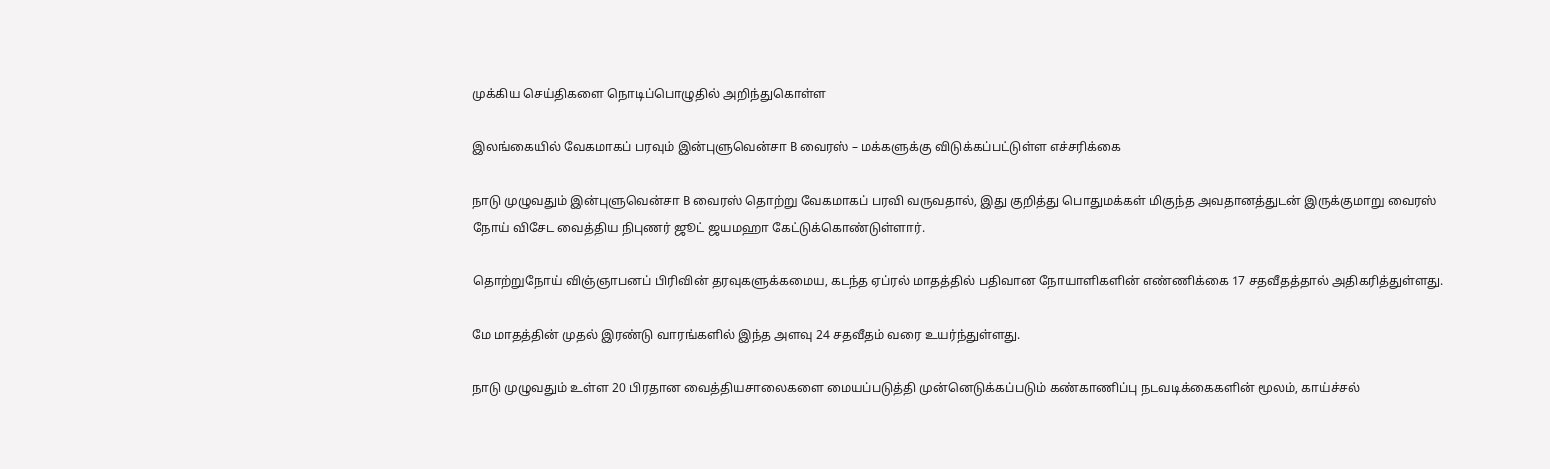முக்கிய செய்திகளை நொடிப்பொழுதில் அறிந்துகொள்ள

இலங்கையில் வேகமாகப் பரவும் இன்புளுவென்சா B வைரஸ் – மக்களுக்கு விடுக்கப்பட்டுள்ள எச்சரிக்கை

நாடு முழுவதும் இன்புளுவென்சா B வைரஸ் தொற்று வேகமாகப் பரவி வருவதால், இது குறித்து பொதுமக்கள் மிகுந்த அவதானத்துடன் இருக்குமாறு வைரஸ் நோய் விசேட வைத்திய நிபுணர் ஜூட் ஜயமஹா கேட்டுக்கொண்டுள்ளார்.

தொற்றுநோய் விஞ்ஞாபனப் பிரிவின் தரவுகளுக்கமைய, கடந்த ஏப்ரல் மாதத்தில் பதிவான நோயாளிகளின் எண்ணிக்கை 17 சதவீதத்தால் அதிகரித்துள்ளது.

மே மாதத்தின் முதல் இரண்டு வாரங்களில் இந்த அளவு 24 சதவீதம் வரை உயர்ந்துள்ளது.

நாடு முழுவதும் உள்ள 20 பிரதான வைத்தியசாலைகளை மையப்படுத்தி முன்னெடுக்கப்படும் கண்காணிப்பு நடவடிக்கைகளின் மூலம், காய்ச்சல்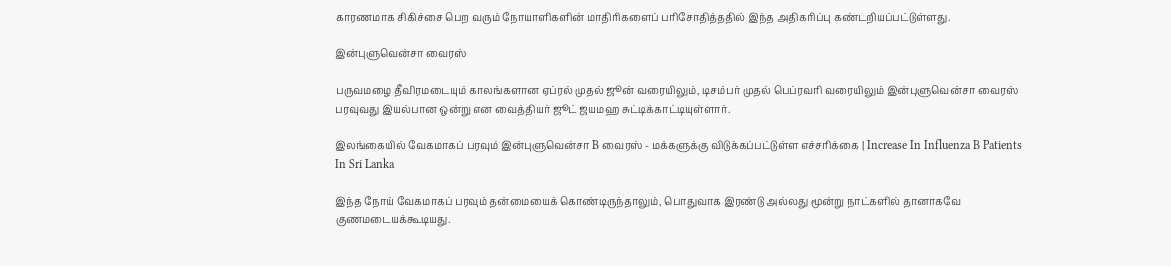காரணமாக சிகிச்சை பெற வரும் நோயாளிகளின் மாதிரிகளைப் பரிசோதித்ததில் இந்த அதிகரிப்பு கண்டறியப்பட்டுள்ளது.

இன்புளுவென்சா வைரஸ்

பருவமழை தீவிரமடையும் காலங்களான ஏப்ரல் முதல் ஜூன் வரையிலும், டிசம்பர் முதல் பெப்ரவரி வரையிலும் இன்புளுவென்சா வைரஸ் பரவுவது இயல்பான ஒன்று என வைத்தியர் ஜூட் ஜயமஹ சுட்டிக்காட்டியுள்ளார்.

இலங்கையில் வேகமாகப் பரவும் இன்புளுவென்சா B வைரஸ் - மக்களுக்கு விடுக்கப்பட்டுள்ள எச்சரிக்கை | Increase In Influenza B Patients In Sri Lanka

இந்த நோய் வேகமாகப் பரவும் தன்மையைக் கொண்டிருந்தாலும், பொதுவாக இரண்டு அல்லது மூன்று நாட்களில் தானாகவே குணமடையக்கூடியது.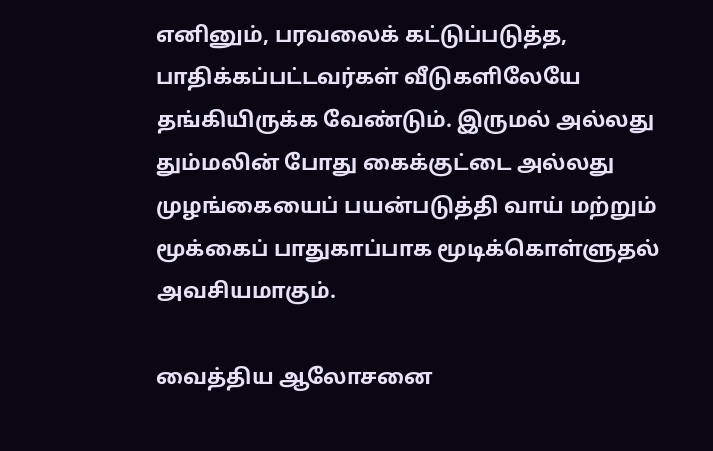எனினும், பரவலைக் கட்டுப்படுத்த, பாதிக்கப்பட்டவர்கள் வீடுகளிலேயே தங்கியிருக்க வேண்டும். இருமல் அல்லது தும்மலின் போது கைக்குட்டை அல்லது முழங்கையைப் பயன்படுத்தி வாய் மற்றும் மூக்கைப் பாதுகாப்பாக மூடிக்கொள்ளுதல் அவசியமாகும்.

வைத்திய ஆலோசனை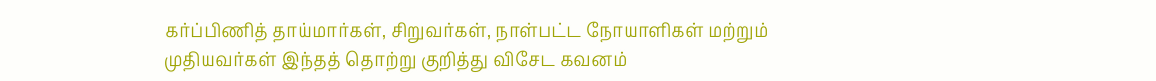கர்ப்பிணித் தாய்மார்கள், சிறுவர்கள், நாள்பட்ட நோயாளிகள் மற்றும் முதியவர்கள் இந்தத் தொற்று குறித்து விசேட கவனம்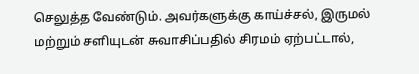செலுத்த வேண்டும். அவர்களுக்கு காய்ச்சல், இருமல் மற்றும் சளியுடன் சுவாசிப்பதில் சிரமம் ஏற்பட்டால்,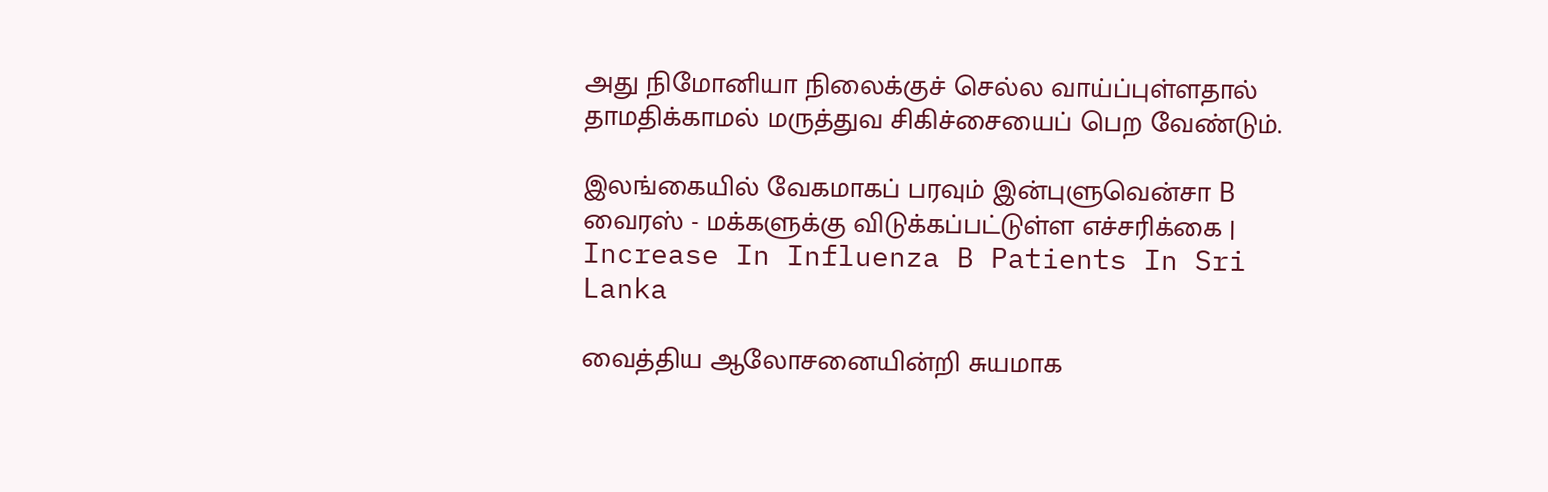அது நிமோனியா நிலைக்குச் செல்ல வாய்ப்புள்ளதால் தாமதிக்காமல் மருத்துவ சிகிச்சையைப் பெற வேண்டும்.

இலங்கையில் வேகமாகப் பரவும் இன்புளுவென்சா B வைரஸ் - மக்களுக்கு விடுக்கப்பட்டுள்ள எச்சரிக்கை | Increase In Influenza B Patients In Sri Lanka

வைத்திய ஆலோசனையின்றி சுயமாக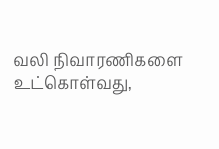வலி நிவாரணிகளை உட்கொள்வது,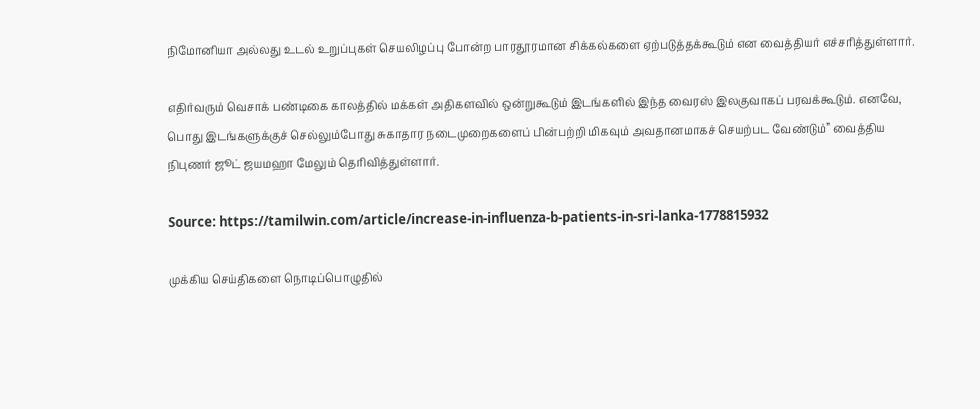நிமோனியா அல்லது உடல் உறுப்புகள் செயலிழப்பு போன்ற பாரதூரமான சிக்கல்களை ஏற்படுத்தக்கூடும் என வைத்தியர் எச்சரித்துள்ளார்.

எதிர்வரும் வெசாக் பண்டிகை காலத்தில் மக்கள் அதிகளவில் ஒன்றுகூடும் இடங்களில் இந்த வைரஸ் இலகுவாகப் பரவக்கூடும். எனவே, பொது இடங்களுக்குச் செல்லும்போது சுகாதார நடைமுறைகளைப் பின்பற்றி மிகவும் அவதானமாகச் செயற்பட வேண்டும்” வைத்திய நிபுணர் ஜூட் ஜயமஹா மேலும் தெரிவித்துள்ளார்.

Source: https://tamilwin.com/article/increase-in-influenza-b-patients-in-sri-lanka-1778815932

முக்கிய செய்திகளை நொடிப்பொழுதில்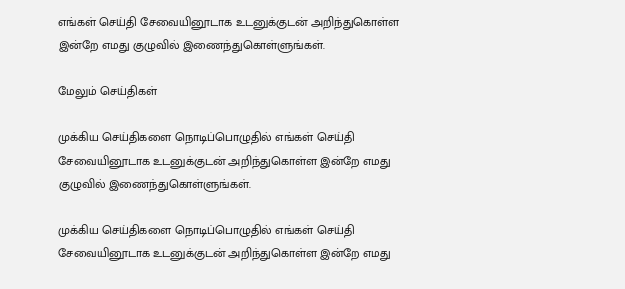எங்கள் செய்தி சேவையினூடாக உடனுக்குடன் அறிந்துகொள்ள இன்றே எமது குழுவில் இணைந்துகொள்ளுங்கள்.

மேலும் செய்திகள்

முக்கிய செய்திகளை நொடிப்பொழுதில் எங்கள் செய்தி சேவையினூடாக உடனுக்குடன் அறிந்துகொள்ள இன்றே எமது குழுவில் இணைந்துகொள்ளுங்கள்.

முக்கிய செய்திகளை நொடிப்பொழுதில் எங்கள் செய்தி சேவையினூடாக உடனுக்குடன் அறிந்துகொள்ள இன்றே எமது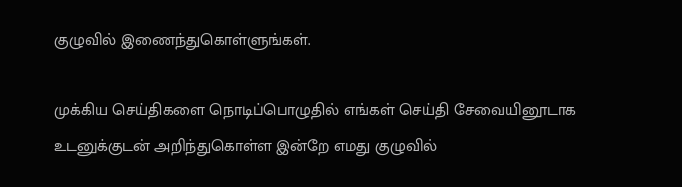குழுவில் இணைந்துகொள்ளுங்கள்.

முக்கிய செய்திகளை நொடிப்பொழுதில் எங்கள் செய்தி சேவையினூடாக உடனுக்குடன் அறிந்துகொள்ள இன்றே எமது குழுவில்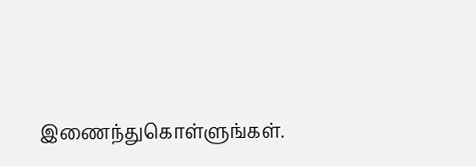இணைந்துகொள்ளுங்கள்.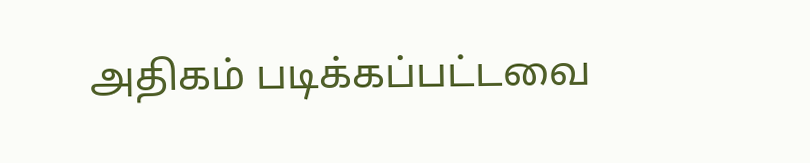அதிகம் படிக்கப்பட்டவை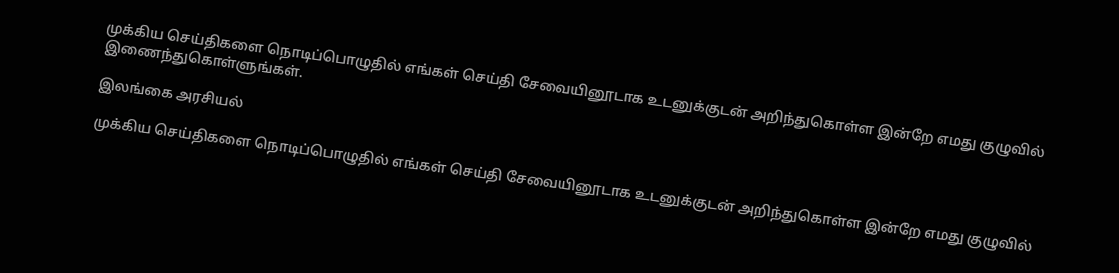முக்கிய செய்திகளை நொடிப்பொழுதில் எங்கள் செய்தி சேவையினூடாக உடனுக்குடன் அறிந்துகொள்ள இன்றே எமது குழுவில் இணைந்துகொள்ளுங்கள்.

இலங்கை அரசியல்

முக்கிய செய்திகளை நொடிப்பொழுதில் எங்கள் செய்தி சேவையினூடாக உடனுக்குடன் அறிந்துகொள்ள இன்றே எமது குழுவில்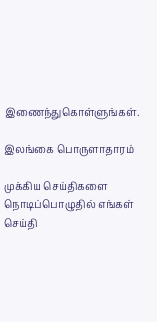இணைந்துகொள்ளுங்கள்.

இலங்கை பொருளாதாரம்

முக்கிய செய்திகளை நொடிப்பொழுதில் எங்கள் செய்தி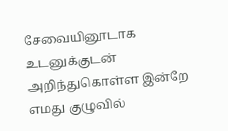சேவையினூடாக உடனுக்குடன் அறிந்துகொள்ள இன்றே எமது குழுவில்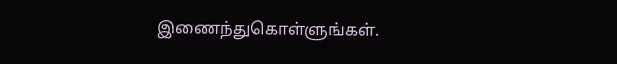இணைந்துகொள்ளுங்கள்.